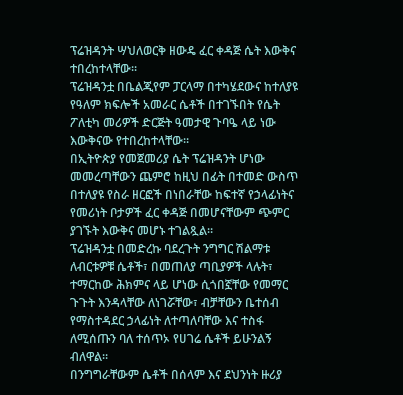ፕሬዝዳንት ሣህለወርቅ ዘውዴ ፈር ቀዳጅ ሴት እውቅና ተበረከተላቸው፡፡
ፕሬዝዳንቷ በቤልጂየም ፓርላማ በተካሄደውና ከተለያዩ የዓለም ክፍሎች አመራር ሴቶች በተገኙበት የሴት ፖለቲካ መሪዎች ድርጅት ዓመታዊ ጉባዔ ላይ ነው እውቅናው የተበረከተላቸው።
በኢትዮጵያ የመጀመሪያ ሴት ፕሬዝዳንት ሆነው መመረጣቸውን ጨምሮ ከዚህ በፊት በተመድ ውስጥ በተለያዩ የስራ ዘርፎች በነበራቸው ከፍተኛ የኃላፊነትና የመሪነት ቦታዎች ፈር ቀዳጅ በመሆናቸውም ጭምር ያገኙት እውቅና መሆኑ ተገልጿል።
ፕሬዝዳንቷ በመድረኩ ባደረጉት ንግግር ሽልማቱ ለብርቱዎቹ ሴቶች፣ በመጠለያ ጣቢያዎች ላሉት፣ ተማርከው ሕክምና ላይ ሆነው ሲጎበኟቸው የመማር ጉጉት እንዳላቸው ለነገሯቸው፣ ብቻቸውን ቤተሰብ የማስተዳደር ኃላፊነት ለተጣለባቸው እና ተስፋ ለሚሰጡን ባለ ተሰጥኦ የሀገሬ ሴቶች ይሁንልኝ ብለዋል።
በንግግራቸውም ሴቶች በሰላም እና ደህንነት ዙሪያ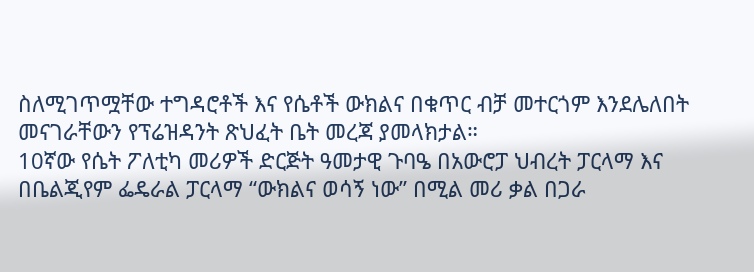ስለሚገጥሟቸው ተግዳሮቶች እና የሴቶች ውክልና በቁጥር ብቻ መተርጎም እንደሌለበት መናገራቸውን የፕሬዝዳንት ጽህፈት ቤት መረጃ ያመላክታል።
10ኛው የሴት ፖለቲካ መሪዎች ድርጅት ዓመታዊ ጉባዔ በአውሮፓ ህብረት ፓርላማ እና በቤልጂየም ፌዴራል ፓርላማ “ውክልና ወሳኝ ነው” በሚል መሪ ቃል በጋራ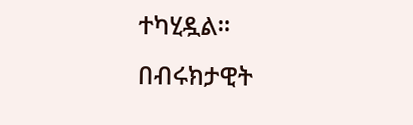ተካሂዷል።
በብሩክታዊት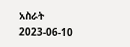አስራት
2023-06-10